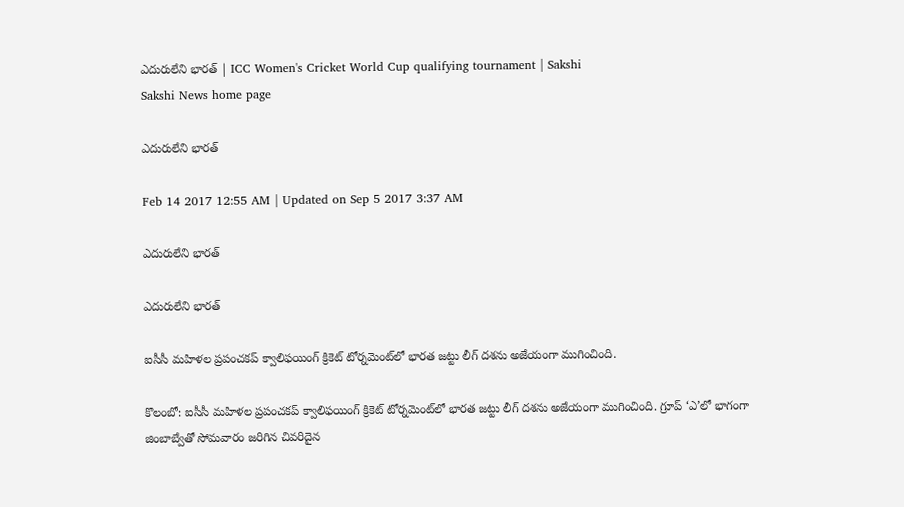ఎదురులేని భారత్‌ | ICC Women's Cricket World Cup qualifying tournament | Sakshi
Sakshi News home page

ఎదురులేని భారత్‌

Feb 14 2017 12:55 AM | Updated on Sep 5 2017 3:37 AM

ఎదురులేని భారత్‌

ఎదురులేని భారత్‌

ఐసీసీ మహిళల ప్రపంచకప్‌ క్వాలిఫయింగ్‌ క్రికెట్‌ టోర్నమెంట్‌లో భారత జట్టు లీగ్‌ దశను అజేయంగా ముగించింది.

కొలంబో: ఐసీసీ మహిళల ప్రపంచకప్‌ క్వాలిఫయింగ్‌ క్రికెట్‌ టోర్నమెంట్‌లో భారత జట్టు లీగ్‌ దశను అజేయంగా ముగించింది. గ్రూప్‌ ‘ఎ’లో భాగంగా జింబాబ్వేతో సోమవారం జరిగిన చివరిదైన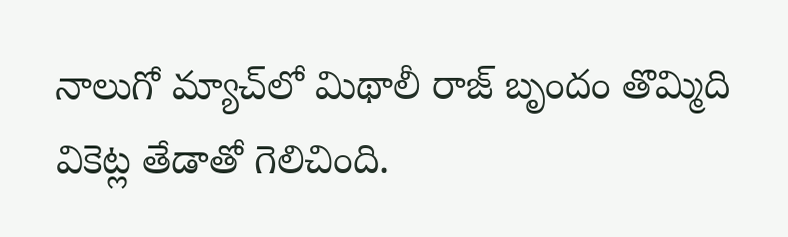నాలుగో మ్యాచ్‌లో మిథాలీ రాజ్‌ బృందం తొమ్మిది వికెట్ల తేడాతో గెలిచింది.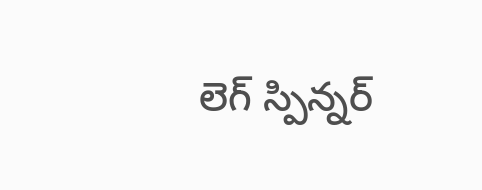లెగ్‌ స్పిన్నర్‌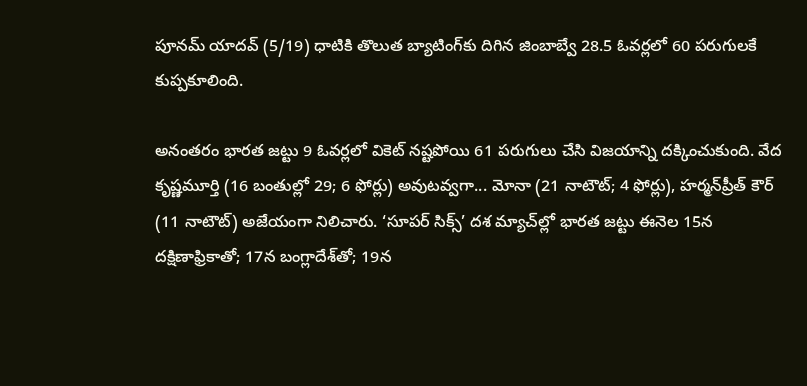పూనమ్‌ యాదవ్‌ (5/19) ధాటికి తొలుత బ్యాటింగ్‌కు దిగిన జింబాబ్వే 28.5 ఓవర్లలో 60 పరుగులకే కుప్పకూలింది.

అనంతరం భారత జట్టు 9 ఓవర్లలో వికెట్‌ నష్టపోయి 61 పరుగులు చేసి విజయాన్ని దక్కించుకుంది. వేద కృష్ణమూర్తి (16 బంతుల్లో 29; 6 ఫోర్లు) అవుటవ్వగా... మోనా (21 నాటౌట్‌; 4 ఫోర్లు), హర్మన్‌ప్రీత్‌ కౌర్‌ (11 నాటౌట్‌) అజేయంగా నిలిచారు. ‘సూపర్‌ సిక్స్‌’ దశ మ్యాచ్‌ల్లో భారత జట్టు ఈనెల 15న దక్షిణాఫ్రికాతో; 17న బంగ్లాదేశ్‌తో; 19న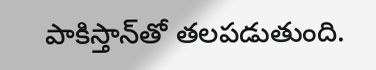పాకిస్తాన్‌తో తలపడుతుంది.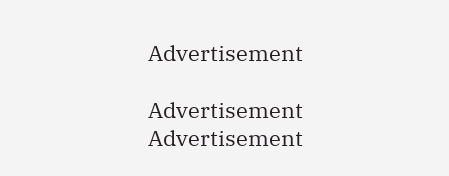Advertisement

Advertisement
Advertisement